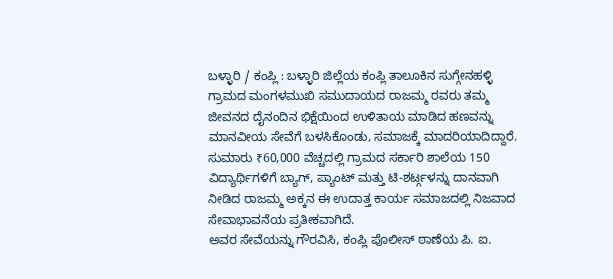ಬಳ್ಳಾರಿ / ಕಂಪ್ಲಿ : ಬಳ್ಳಾರಿ ಜಿಲ್ಲೆಯ ಕಂಪ್ಲಿ ತಾಲೂಕಿನ ಸುಗ್ಗೇನಹಳ್ಳಿ ಗ್ರಾಮದ ಮಂಗಳಮುಖಿ ಸಮುದಾಯದ ರಾಜಮ್ಮ ರವರು ತಮ್ಮ ಜೀವನದ ದೈನಂದಿನ ಭಿಕ್ಷೆಯಿಂದ ಉಳಿತಾಯ ಮಾಡಿದ ಹಣವನ್ನು ಮಾನವೀಯ ಸೇವೆಗೆ ಬಳಸಿಕೊಂಡು, ಸಮಾಜಕ್ಕೆ ಮಾದರಿಯಾದಿದ್ದಾರೆ.
ಸುಮಾರು ₹60,000 ವೆಚ್ಚದಲ್ಲಿ ಗ್ರಾಮದ ಸರ್ಕಾರಿ ಶಾಲೆಯ 150 ವಿದ್ಯಾರ್ಥಿಗಳಿಗೆ ಬ್ಯಾಗ್, ಪ್ಯಾಂಟ್ ಮತ್ತು ಟಿ-ಶರ್ಟ್ಗಳನ್ನು ದಾನವಾಗಿ ನೀಡಿದ ರಾಜಮ್ಮ ಅಕ್ಕನ ಈ ಉದಾತ್ತ ಕಾರ್ಯ ಸಮಾಜದಲ್ಲಿ ನಿಜವಾದ ಸೇವಾಭಾವನೆಯ ಪ್ರತೀಕವಾಗಿದೆ.
ಅವರ ಸೇವೆಯನ್ನು ಗೌರವಿಸಿ, ಕಂಪ್ಲಿ ಪೊಲೀಸ್ ಠಾಣೆಯ ಪಿ. ಐ.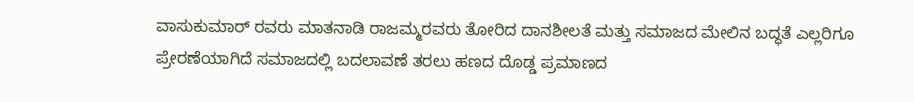ವಾಸುಕುಮಾರ್ ರವರು ಮಾತನಾಡಿ ರಾಜಮ್ಮರವರು ತೋರಿದ ದಾನಶೀಲತೆ ಮತ್ತು ಸಮಾಜದ ಮೇಲಿನ ಬದ್ಧತೆ ಎಲ್ಲರಿಗೂ ಪ್ರೇರಣೆಯಾಗಿದೆ ಸಮಾಜದಲ್ಲಿ ಬದಲಾವಣೆ ತರಲು ಹಣದ ದೊಡ್ಡ ಪ್ರಮಾಣದ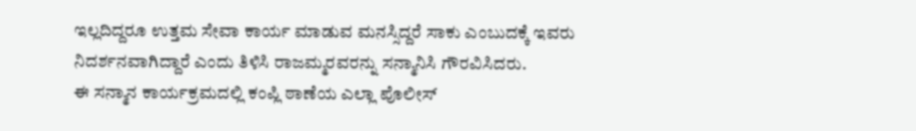ಇಲ್ಲದಿದ್ದರೂ ಉತ್ತಮ ಸೇವಾ ಕಾರ್ಯ ಮಾಡುವ ಮನಸ್ಸಿದ್ದರೆ ಸಾಕು ಎಂಬುದಕ್ಕೆ ಇವರು ನಿದರ್ಶನವಾಗಿದ್ದಾರೆ ಎಂದು ತಿಳಿಸಿ ರಾಜಮ್ಮರವರನ್ನು ಸನ್ಮಾನಿಸಿ ಗೌರವಿಸಿದರು.
ಈ ಸನ್ಮಾನ ಕಾರ್ಯಕ್ರಮದಲ್ಲಿ ಕಂಪ್ಲಿ ಠಾಣೆಯ ಎಲ್ಲಾ ಪೊಲೀಸ್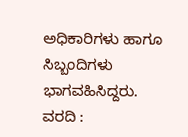ಅಧಿಕಾರಿಗಳು ಹಾಗೂ ಸಿಬ್ಬಂದಿಗಳು ಭಾಗವಹಿಸಿದ್ದರು.
ವರದಿ :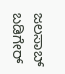ಜಲಸಾಬ್ ಬಡಿಗೇರ್